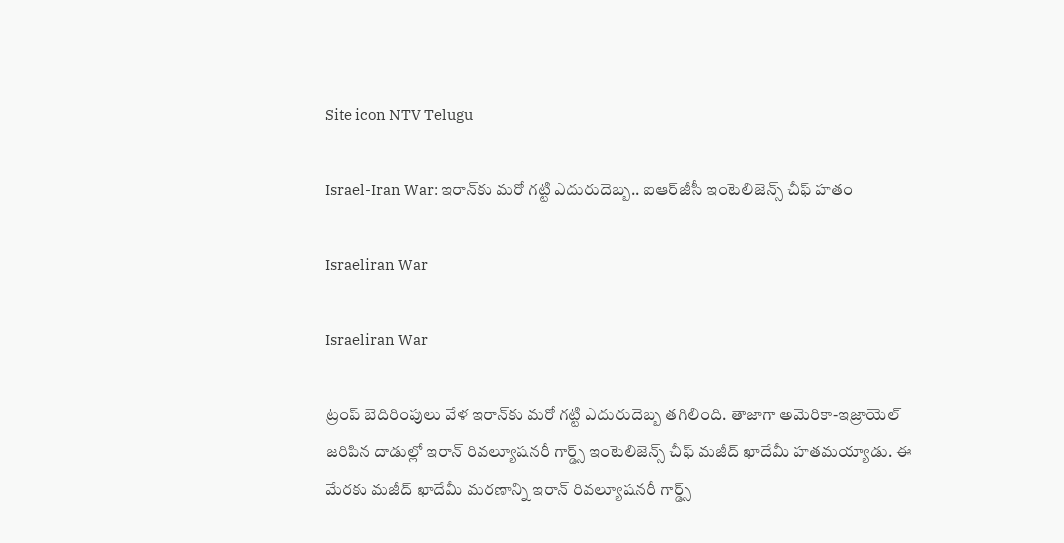Site icon NTV Telugu

Israel-Iran War: ఇరాన్‌కు మరో గట్టి ఎదురుదెబ్బ.. ఐఆర్‌జీసీ ఇంటెలిజెన్స్ చీఫ్ హతం

Israeliran War

Israeliran War

ట్రంప్ బెదిరింపులు వేళ ఇరాన్‌కు మరో గట్టి ఎదురుదెబ్బ తగిలింది. తాజాగా అమెరికా-ఇజ్రాయెల్ జరిపిన దాడుల్లో ఇరాన్ రివల్యూషనరీ గార్డ్స్ ఇంటెలిజెన్స్ చీఫ్ మజీద్ ఖాదేమీ హతమయ్యాడు. ఈ మేరకు మజీద్ ఖాదేమీ మరణాన్ని ఇరాన్ రివల్యూషనరీ గార్డ్స్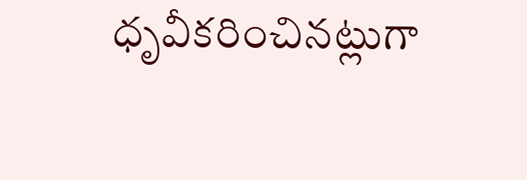ధృవీకరించినట్లుగా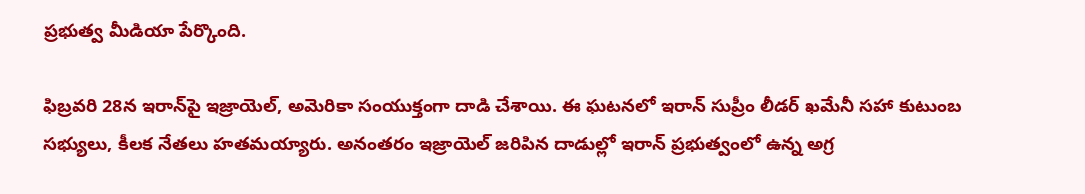ప్రభుత్వ మీడియా పేర్కొంది.

ఫిబ్రవరి 28న ఇరాన్‌పై ఇజ్రాయెల్, అమెరికా సంయుక్తంగా దాడి చేశాయి. ఈ ఘటనలో ఇరాన్ సుప్రీం లీడర్ ఖమేనీ సహా కుటుంబ సభ్యులు, కీలక నేతలు హతమయ్యారు. అనంతరం ఇజ్రాయెల్ జరిపిన దాడుల్లో ఇరాన్ ప్రభుత్వంలో ఉన్న అగ్ర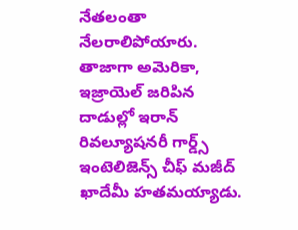నేతలంతా నేలరాలిపోయారు. తాజాగా అమెరికా, ఇజ్రాయెల్ జరిపిన దాడుల్లో ఇరాన్ రివల్యూషనరీ గార్డ్స్ ఇంటెలిజెన్స్ చీఫ్ మజీద్ ఖాదేమీ హతమయ్యాడు.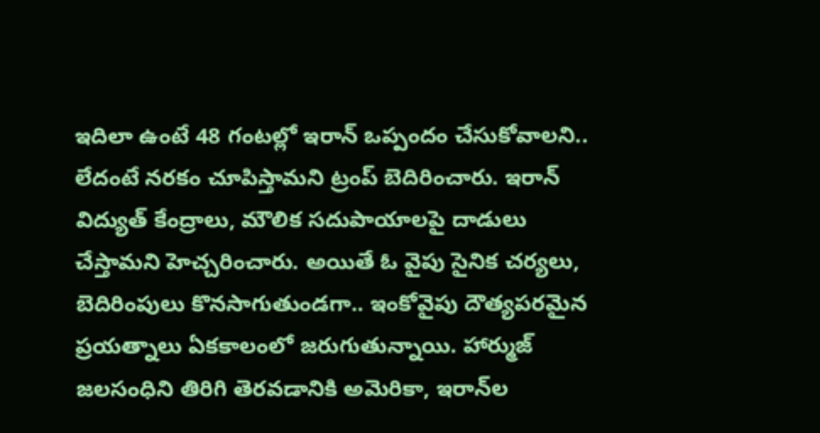ఇదిలా ఉంటే 48 గంటల్లో ఇరాన్‌ ఒప్పందం చేసుకోవాలని.. లేదంటే నరకం చూపిస్తామని ట్రంప్ బెదిరించారు. ఇరాన్ విద్యుత్ కేంద్రాలు, మౌలిక సదుపాయాలపై దాడులు చేస్తామని హెచ్చరించారు. అయితే ఓ వైపు సైనిక చర్యలు, బెదిరింపులు కొనసాగుతుండగా.. ఇంకోవైపు దౌత్యపరమైన ప్రయత్నాలు ఏకకాలంలో జరుగుతున్నాయి. హార్ముజ్ జలసంధిని తిరిగి తెరవడానికి అమెరికా, ఇరాన్‌ల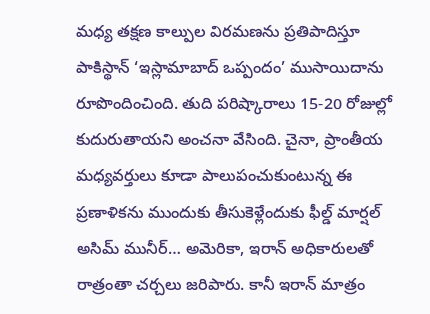మధ్య తక్షణ కాల్పుల విరమణను ప్రతిపాదిస్తూ పాకిస్థాన్ ‘ఇస్లామాబాద్ ఒప్పందం’ ముసాయిదాను రూపొందించింది. తుది పరిష్కారాలు 15-20 రోజుల్లో కుదురుతాయని అంచనా వేసింది. చైనా, ప్రాంతీయ మధ్యవర్తులు కూడా పాలుపంచుకుంటున్న ఈ ప్రణాళికను ముందుకు తీసుకెళ్లేందుకు ఫీల్డ్ మార్షల్ అసిమ్ మునీర్… అమెరికా, ఇరాన్ అధికారులతో రాత్రంతా చర్చలు జరిపారు. కానీ ఇరాన్ మాత్రం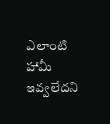ఎలాంటి హామీ ఇవ్వలేదని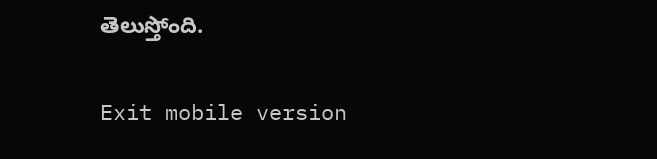తెలుస్తోంది.

Exit mobile version